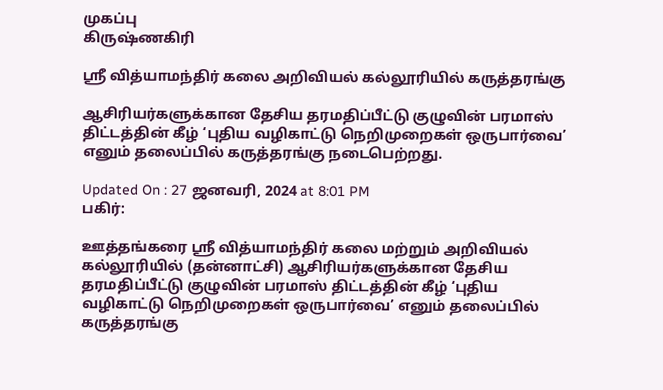முகப்பு
கிருஷ்ணகிரி

ஸ்ரீ வித்யாமந்திர் கலை அறிவியல் கல்லூரியில் கருத்தரங்கு

ஆசிரியர்களுக்கான தேசிய தரமதிப்பீட்டு குழுவின் பரமாஸ் திட்டத்தின் கீழ் ‘புதிய வழிகாட்டு நெறிமுறைகள் ஒருபார்வை’ எனும் தலைப்பில் கருத்தரங்கு நடைபெற்றது.

Updated On : 27 ஜனவரி, 2024 at 8:01 PM
பகிர்:

ஊத்தங்கரை ஸ்ரீ வித்யாமந்திர் கலை மற்றும் அறிவியல் கல்லூரியில் (தன்னாட்சி) ஆசிரியர்களுக்கான தேசிய தரமதிப்பீட்டு குழுவின் பரமாஸ் திட்டத்தின் கீழ் ‘புதிய வழிகாட்டு நெறிமுறைகள் ஒருபார்வை’ எனும் தலைப்பில் கருத்தரங்கு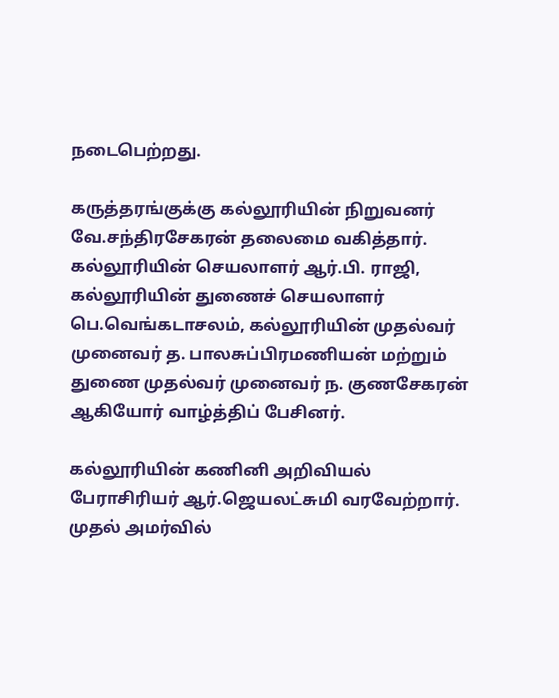நடைபெற்றது.

கருத்தரங்குக்கு கல்லூரியின் நிறுவனர் வே.சந்திரசேகரன் தலைமை வகித்தார். கல்லூரியின் செயலாளர் ஆர்.பி. ராஜி, கல்லூரியின் துணைச் செயலாளர் பெ.வெங்கடாசலம், கல்லூரியின் முதல்வர் முனைவர் த. பாலசுப்பிரமணியன் மற்றும் துணை முதல்வர் முனைவர் ந. குணசேகரன் ஆகியோர் வாழ்த்திப் பேசினர்.

கல்லூரியின் கணினி அறிவியல் பேராசிரியர் ஆர்.ஜெயலட்சுமி வரவேற்றார். முதல் அமர்வில்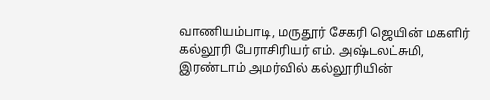வாணியம்பாடி, மருதூர் சேகரி ஜெயின் மகளிர் கல்லூரி பேராசிரியர் எம். அஷ்டலட்சுமி, இரண்டாம் அமர்வில் கல்லூரியின்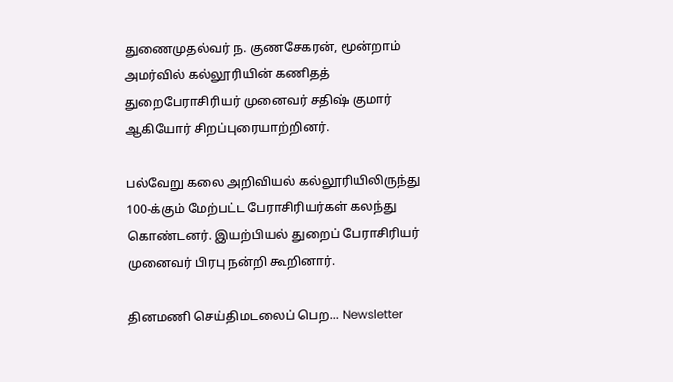துணைமுதல்வர் ந. குணசேகரன், மூன்றாம் அமர்வில் கல்லூரியின் கணிதத் துறைபேராசிரியர் முனைவர் சதிஷ் குமார் ஆகியோர் சிறப்புரையாற்றினர்.

பல்வேறு கலை அறிவியல் கல்லூரியிலிருந்து 100-க்கும் மேற்பட்ட பேராசிரியர்கள் கலந்து கொண்டனர். இயற்பியல் துறைப் பேராசிரியர் முனைவர் பிரபு நன்றி கூறினார்.

தினமணி செய்திமடலைப் பெற... Newsletter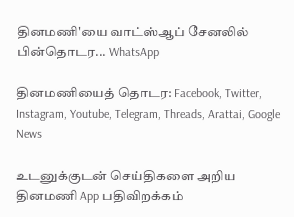தினமணி'யை வாட்ஸ்ஆப் சேனலில் பின்தொடர... WhatsApp

தினமணியைத் தொடர: Facebook, Twitter, Instagram, Youtube, Telegram, Threads, Arattai, Google News

உடனுக்குடன் செய்திகளை அறிய தினமணி App பதிவிறக்கம்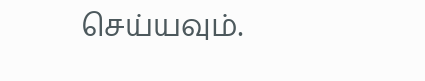செய்யவும்.